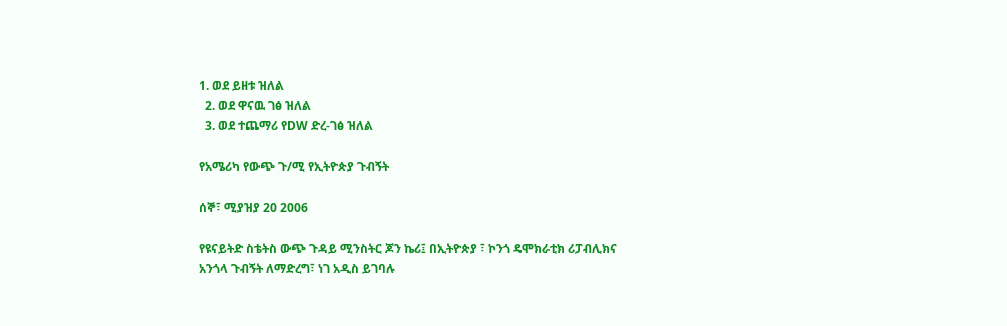1. ወደ ይዘቱ ዝለል
  2. ወደ ዋናዉ ገፅ ዝለል
  3. ወደ ተጨማሪ የDW ድረ-ገፅ ዝለል

የአሜሪካ የውጭ ጉ/ሚ የኢትዮጵያ ጉብኝት

ሰኞ፣ ሚያዝያ 20 2006

የዩናይትድ ስቴትስ ውጭ ጉዳይ ሚንስትር ጆን ኬሪ፤ በኢትዮጵያ ፣ ኮንጎ ዴሞክራቲክ ሪፓብሊክና አንጎላ ጉብኝት ለማድረግ፣ ነገ አዲስ ይገባሉ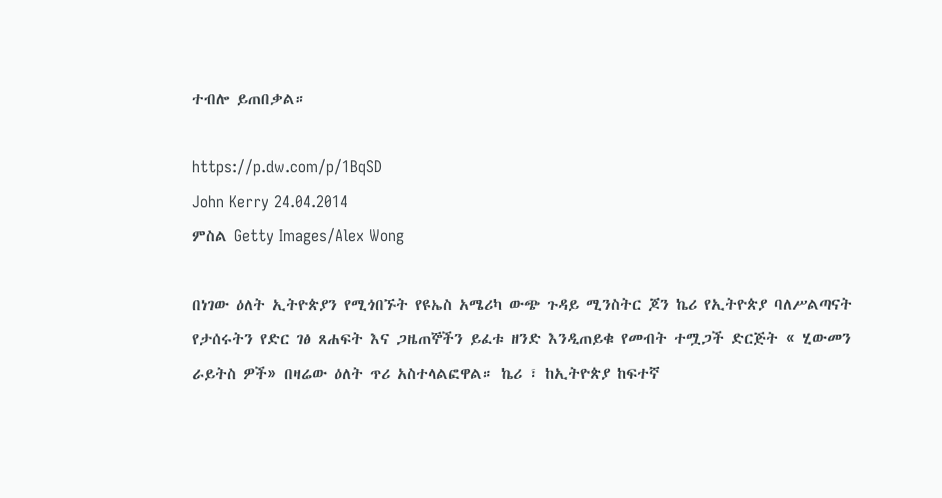ተብሎ ይጠበቃል።

https://p.dw.com/p/1BqSD
John Kerry 24.04.2014
ምስል Getty Images/Alex Wong

በነገው ዕለት ኢትዮጵያን የሚጎበኙት የዩኤስ አሜሪካ ውጭ ጉዳይ ሚንስትር ጆን ኬሪ የኢትዮጵያ ባለሥልጣናት የታሰሩትን የድር ገፅ ጸሐፍት እና ጋዜጠኞችን ይፈቱ ዘንድ እንዲጠይቁ የመብት ተሟጋች ድርጅት « ሂውመን ራይትስ ዎች» በዛሬው ዕለት ጥሪ አስተላልፎዋል። ኬሪ ፣ ከኢትዮጵያ ከፍተኛ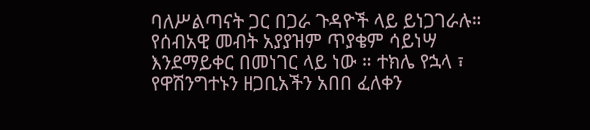ባለሥልጣናት ጋር በጋራ ጉዳዮች ላይ ይነጋገራሉ። የሰብአዊ መብት አያያዝም ጥያቄም ሳይነሣ እንደማይቀር በመነገር ላይ ነው ። ተክሌ የኋላ ፣ የዋሽንግተኑን ዘጋቢአችን አበበ ፈለቀን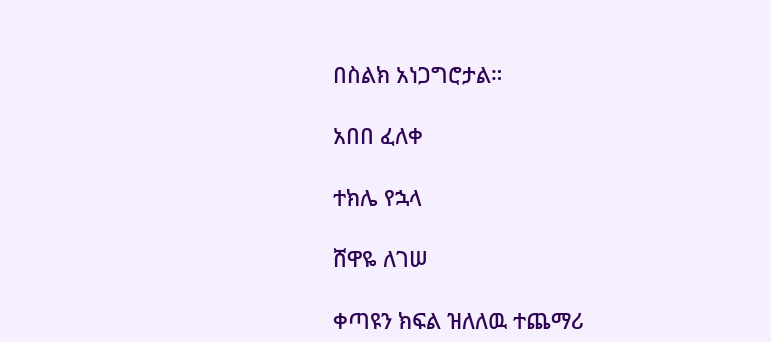በስልክ አነጋግሮታል።

አበበ ፈለቀ

ተክሌ የኋላ

ሸዋዬ ለገሠ

ቀጣዩን ክፍል ዝለለዉ ተጨማሪ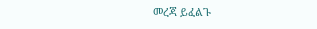መረጃ ይፈልጉ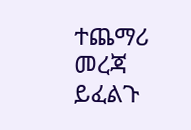ተጨማሪ መረጃ ይፈልጉ